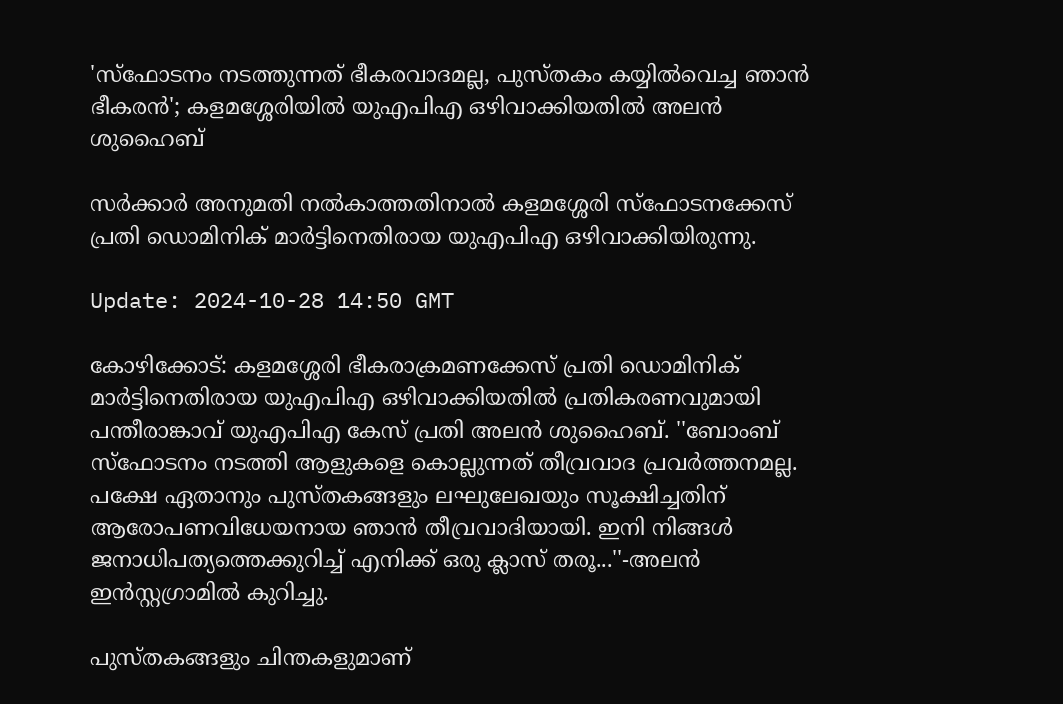'സ്‌ഫോടനം നടത്തുന്നത് ഭീകരവാദമല്ല, പുസ്തകം കയ്യിൽവെച്ച ഞാൻ ഭീകരൻ'; കളമശ്ശേരിയിൽ യുഎപിഎ ഒഴിവാക്കിയതിൽ അലൻ ശുഹൈബ്

സർക്കാർ അനുമതി നൽകാത്തതിനാൽ കളമശ്ശേരി സ്ഫോടനക്കേസ് പ്രതി ഡൊമിനിക് മാർട്ടിനെതിരായ യുഎപിഎ ഒഴിവാക്കിയിരുന്നു.

Update: 2024-10-28 14:50 GMT

കോഴിക്കോട്: കളമശ്ശേരി ഭീകരാക്രമണക്കേസ് പ്രതി ഡൊമിനിക് മാർട്ടിനെതിരായ യുഎപിഎ ഒഴിവാക്കിയതിൽ പ്രതികരണവുമായി പന്തീരാങ്കാവ് യുഎപിഎ കേസ് പ്രതി അലൻ ശുഹൈബ്. ''ബോംബ് സ്‌ഫോടനം നടത്തി ആളുകളെ കൊല്ലുന്നത് തീവ്രവാദ പ്രവർത്തനമല്ല. പക്ഷേ ഏതാനും പുസ്തകങ്ങളും ലഘുലേഖയും സൂക്ഷിച്ചതിന് ആരോപണവിധേയനായ ഞാൻ തീവ്രവാദിയായി. ഇനി നിങ്ങൾ ജനാധിപത്യത്തെക്കുറിച്ച് എനിക്ക് ഒരു ക്ലാസ് തരൂ...''-അലൻ ഇൻസ്റ്റഗ്രാമിൽ കുറിച്ചു.

പുസ്തകങ്ങളും ചിന്തകളുമാണ്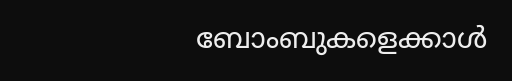ബോംബുകളെക്കാൾ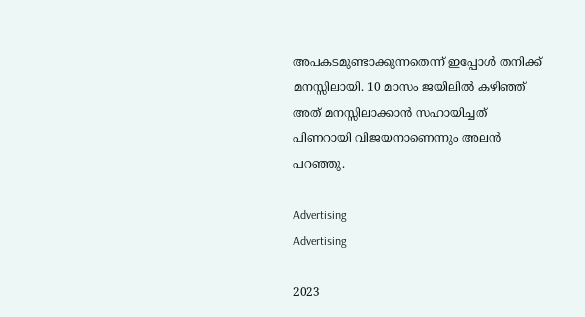അപകടമുണ്ടാക്കുന്നതെന്ന് ഇപ്പോൾ തനിക്ക് മനസ്സിലായി. 10 മാസം ജയിലിൽ കഴിഞ്ഞ് അത് മനസ്സിലാക്കാൻ സഹായിച്ചത് പിണറായി വിജയനാണെന്നും അലൻ പറഞ്ഞു.

Advertising
Advertising

2023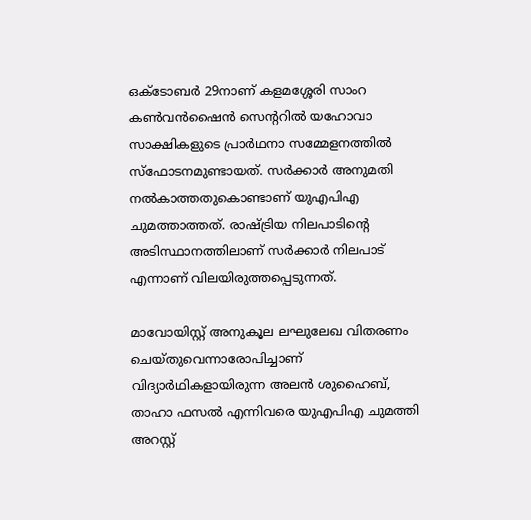ഒക്ടോബർ 29നാണ് കളമശ്ശേരി സാംറ കൺവൻഷൈൻ സെന്ററിൽ യഹോവാ സാക്ഷികളുടെ പ്രാർഥനാ സമ്മേളനത്തിൽ സ്‌ഫോടനമുണ്ടായത്. സർക്കാർ അനുമതി നൽകാത്തതുകൊണ്ടാണ് യുഎപിഎ ചുമത്താത്തത്. രാഷ്ട്രിയ നിലപാടിന്റെ അടിസ്ഥാനത്തിലാണ് സർക്കാർ നിലപാട് എന്നാണ് വിലയിരുത്തപ്പെടുന്നത്.

മാവോയിസ്റ്റ് അനുകൂല ലഘുലേഖ വിതരണം ചെയ്തുവെന്നാരോപിച്ചാണ് വിദ്യാർഥികളായിരുന്ന അലൻ ശുഹൈബ്, താഹാ ഫസൽ എന്നിവരെ യുഎപിഎ ചുമത്തി അറസ്റ്റ്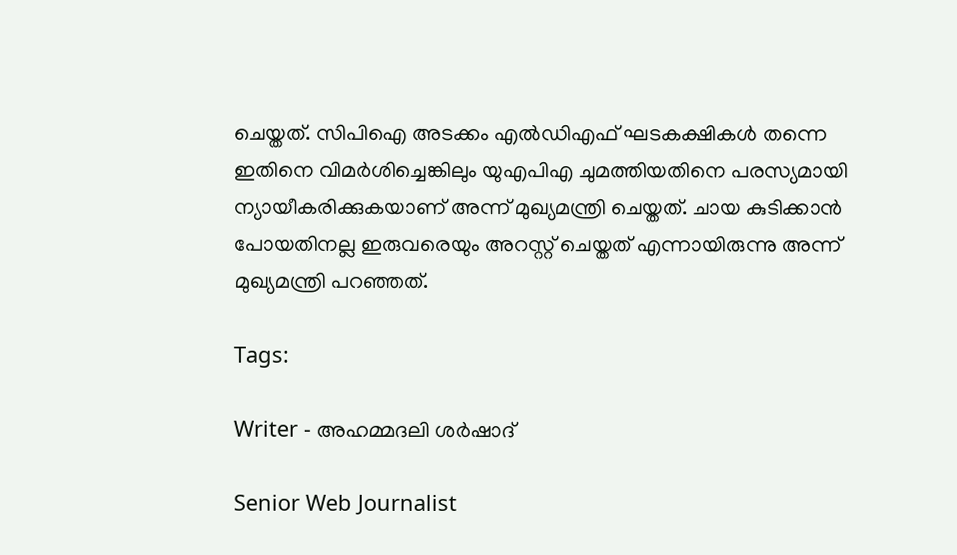ചെയ്തത്. സിപിഐ അടക്കം എൽഡിഎഫ് ഘടകക്ഷികൾ തന്നെ ഇതിനെ വിമർശിച്ചെങ്കിലും യുഎപിഎ ചുമത്തിയതിനെ പരസ്യമായി ന്യായീകരിക്കുകയാണ് അന്ന് മുഖ്യമന്ത്രി ചെയ്തത്. ചായ കുടിക്കാൻ പോയതിനല്ല ഇരുവരെയും അറസ്റ്റ് ചെയ്തത് എന്നായിരുന്നു അന്ന് മുഖ്യമന്ത്രി പറഞ്ഞത്.

Tags:

Writer - അഹമ്മദലി ശര്‍ഷാദ്

Senior Web Journalist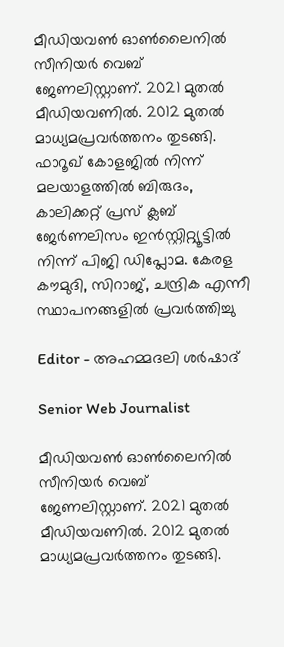മീഡിയവൺ ഓൺലൈനിൽ സീനിയർ വെബ് ജേണലിസ്റ്റാണ്. 2021 മുതൽ മീഡിയവണിൽ. 2012 മുതൽ മാധ്യമപ്രവർത്തനം തുടങ്ങി. ഫാറൂഖ് കോളജിൽ നിന്ന് മലയാളത്തിൽ ബിരുദം, കാലിക്കറ്റ് പ്രസ് ക്ലബ് ജേർണലിസം ഇൻസ്റ്റിറ്റ്യൂട്ടിൽ നിന്ന് പിജി ഡിപ്ലോമ. കേരള കൗമുദി, സിറാജ്, ചന്ദ്രിക എന്നീ സ്ഥാപനങ്ങളിൽ പ്രവർത്തിച്ചു

Editor - അഹമ്മദലി ശര്‍ഷാദ്

Senior Web Journalist

മീഡിയവൺ ഓൺലൈനിൽ സീനിയർ വെബ് ജേണലിസ്റ്റാണ്. 2021 മുതൽ മീഡിയവണിൽ. 2012 മുതൽ മാധ്യമപ്രവർത്തനം തുടങ്ങി.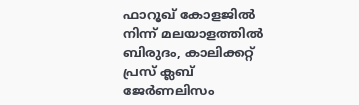ഫാറൂഖ് കോളജിൽ നിന്ന് മലയാളത്തിൽ ബിരുദം, കാലിക്കറ്റ് പ്രസ് ക്ലബ് ജേർണലിസം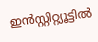ഇൻസ്റ്റിറ്റ്യൂട്ടിൽ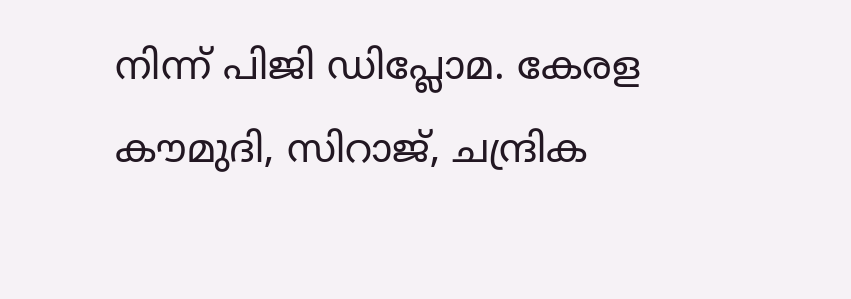നിന്ന് പിജി ഡിപ്ലോമ. കേരള കൗമുദി, സിറാജ്, ചന്ദ്രിക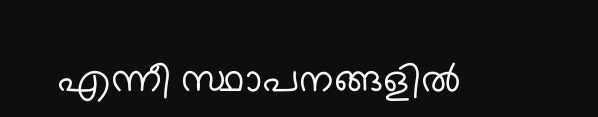എന്നീ സ്ഥാപനങ്ങളിൽ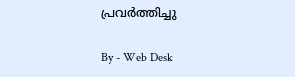പ്രവർത്തിച്ചു

By - Web Desk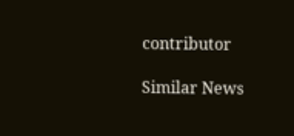contributor

Similar News